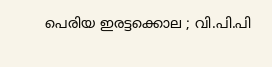പെരിയ ഇരട്ടക്കൊല ; വി.പി.പി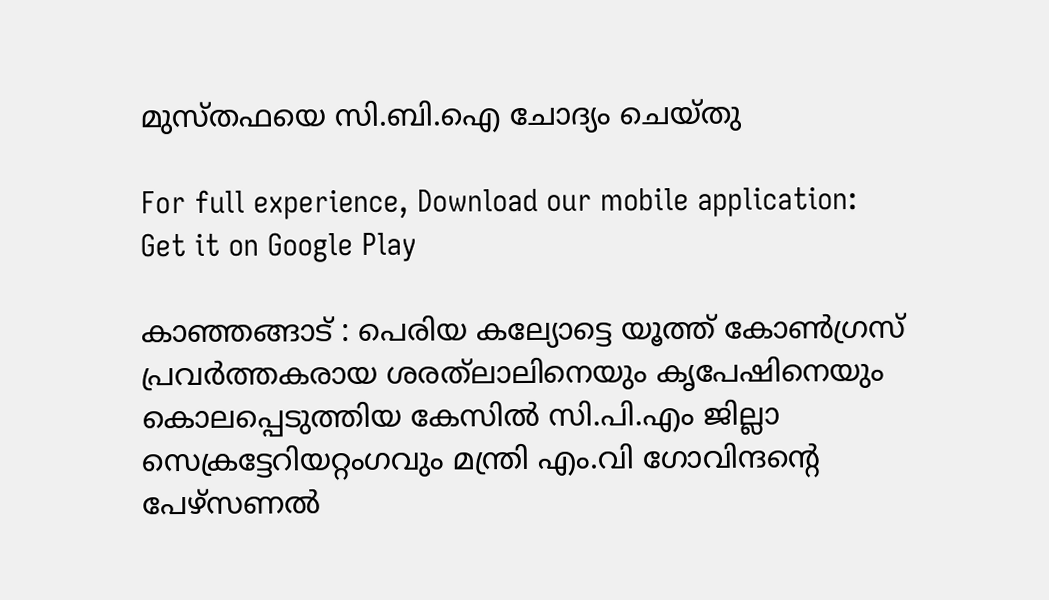മുസ്തഫയെ സി.ബി.ഐ ചോദ്യം ചെയ്തു

For full experience, Download our mobile application:
Get it on Google Play

കാഞ്ഞങ്ങാട് : പെരിയ കല്യോട്ടെ യൂത്ത് കോൺഗ്രസ് പ്രവർത്തകരായ ശരത്‌ലാലിനെയും കൃപേഷിനെയും കൊലപ്പെടുത്തിയ കേസിൽ സി.പി.എം ജില്ലാ സെക്രട്ടേറിയറ്റംഗവും മന്ത്രി എം.വി ഗോവിന്ദന്റെ പേഴ്‌സണൽ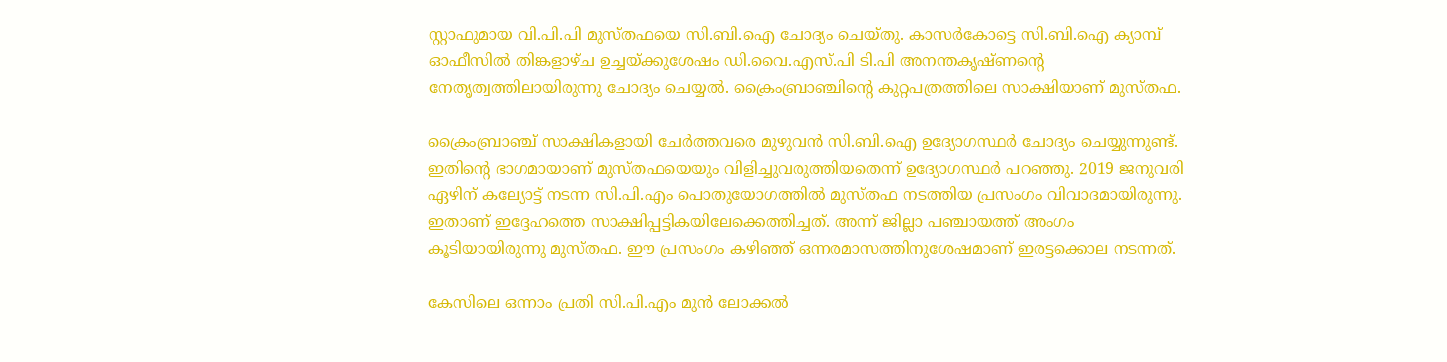സ്റ്റാഫുമായ വി.പി.പി മുസ്തഫയെ സി.ബി.ഐ ചോദ്യം ചെയ്തു. കാസർകോട്ടെ സി.ബി.ഐ ക്യാമ്പ് ഓഫീസിൽ തിങ്കളാഴ്ച ഉച്ചയ്ക്കുശേഷം ഡി.വൈ.എസ്.പി ടി.പി അനന്തകൃഷ്ണന്റെ നേതൃത്വത്തിലായിരുന്നു ചോദ്യം ചെയ്യൽ. ക്രൈംബ്രാഞ്ചിന്റെ കുറ്റപത്രത്തിലെ സാക്ഷിയാണ് മുസ്തഫ.

ക്രൈംബ്രാഞ്ച് സാക്ഷികളായി ചേർത്തവരെ മുഴുവൻ സി.ബി.ഐ ഉദ്യോഗസ്ഥർ ചോദ്യം ചെയ്യുന്നുണ്ട്. ഇതിന്റെ ഭാഗമായാണ് മുസ്തഫയെയും വിളിച്ചുവരുത്തിയതെന്ന് ഉദ്യോഗസ്ഥർ പറഞ്ഞു. 2019 ജനുവരി ഏഴിന് കല്യോട്ട് നടന്ന സി.പി.എം പൊതുയോഗത്തിൽ മുസ്തഫ നടത്തിയ പ്രസംഗം വിവാദമായിരുന്നു. ഇതാണ് ഇദ്ദേഹത്തെ സാക്ഷിപ്പട്ടികയിലേക്കെത്തിച്ചത്. അന്ന് ജില്ലാ പഞ്ചായത്ത് അംഗം കൂടിയായിരുന്നു മുസ്തഫ. ഈ പ്രസംഗം കഴിഞ്ഞ് ഒന്നരമാസത്തിനുശേഷമാണ് ഇരട്ടക്കൊല നടന്നത്.

കേസിലെ ഒന്നാം പ്രതി സി.പി.എം മുൻ ലോക്കൽ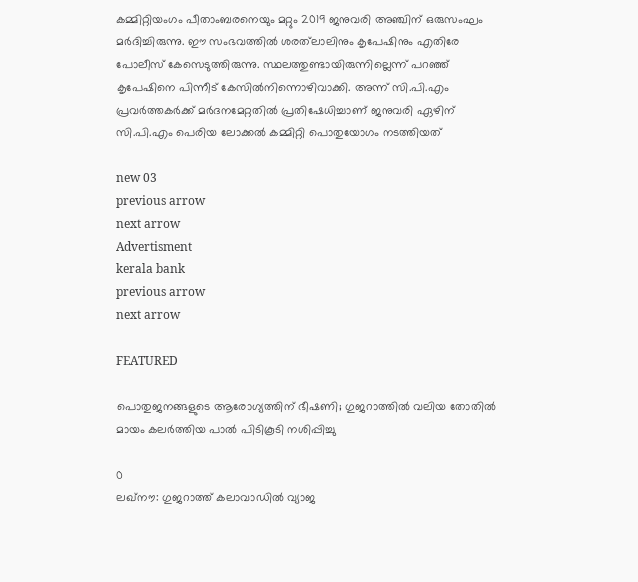കമ്മിറ്റിയംഗം പീതാംബരനെയും മറ്റും 2019 ജനുവരി അഞ്ചിന് ഒരുസംഘം മർദിച്ചിരുന്നു. ഈ സംഭവത്തിൽ ശരത്‌ലാലിനും കൃപേഷിനും എതിരേ പോലീസ് കേസെടുത്തിരുന്നു. സ്ഥലത്തുണ്ടായിരുന്നില്ലെന്ന് പറഞ്ഞ് കൃപേഷിനെ പിന്നീട് കേസിൽനിന്നൊഴിവാക്കി. അന്ന് സി.പി.എം പ്രവർത്തകർക്ക് മർദനമേറ്റതിൽ പ്രതിഷേധിച്ചാണ് ജനുവരി ഏഴിന് സി.പി.എം പെരിയ ലോക്കൽ കമ്മിറ്റി പൊതുയോഗം നടത്തിയത്

new 03
previous arrow
next arrow
Advertisment
kerala bank
previous arrow
next arrow

FEATURED

പൊതുജനങ്ങളുടെ ആരോഗ്യത്തിന് ഭീഷണി; ഗുജറാത്തിൽ വലിയ തോതിൽ മായം കലർത്തിയ പാൽ പിടികൂടി നശിപ്പിച്ചു

0
ലഖ്‌നൗ: ഗുജറാത്ത് കലാവാഡില്‍ വ്യാജ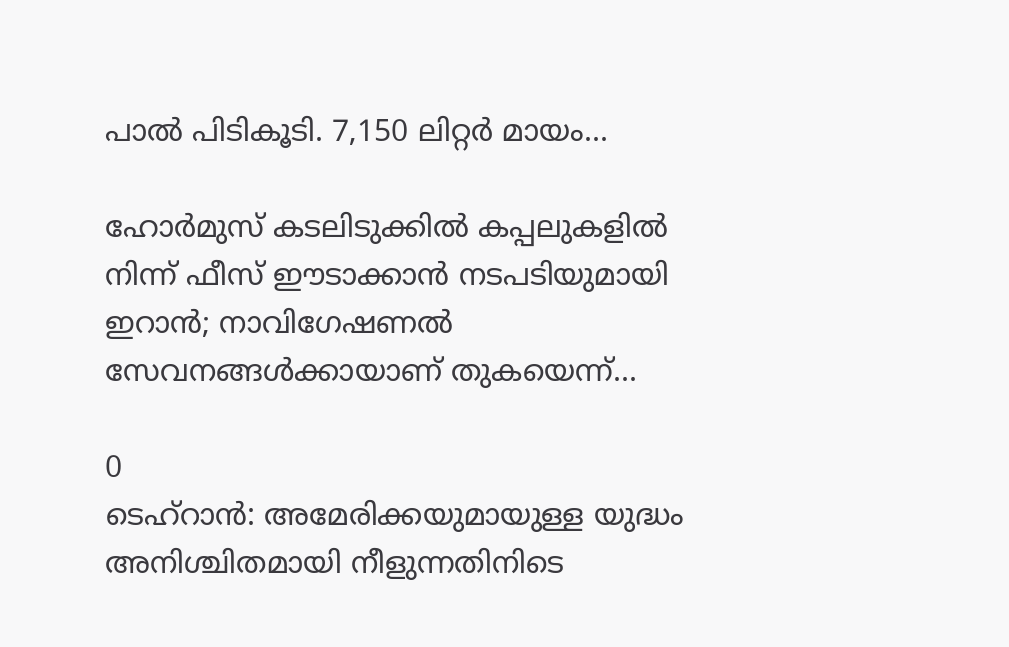പാല്‍ പിടികൂടി. 7,150 ലിറ്റര്‍ മായം...

ഹോർമുസ് കടലിടുക്കിൽ കപ്പലുകളിൽ നിന്ന് ഫീസ് ഈടാക്കാൻ നടപടിയുമായി ഇറാൻ; നാവിഗേഷണൽ സേവനങ്ങൾക്കായാണ് തുകയെന്ന്...

0
ടെഹ്റാൻ: അമേരിക്കയുമായുള്ള യുദ്ധം അനിശ്ചിതമായി നീളുന്നതിനിടെ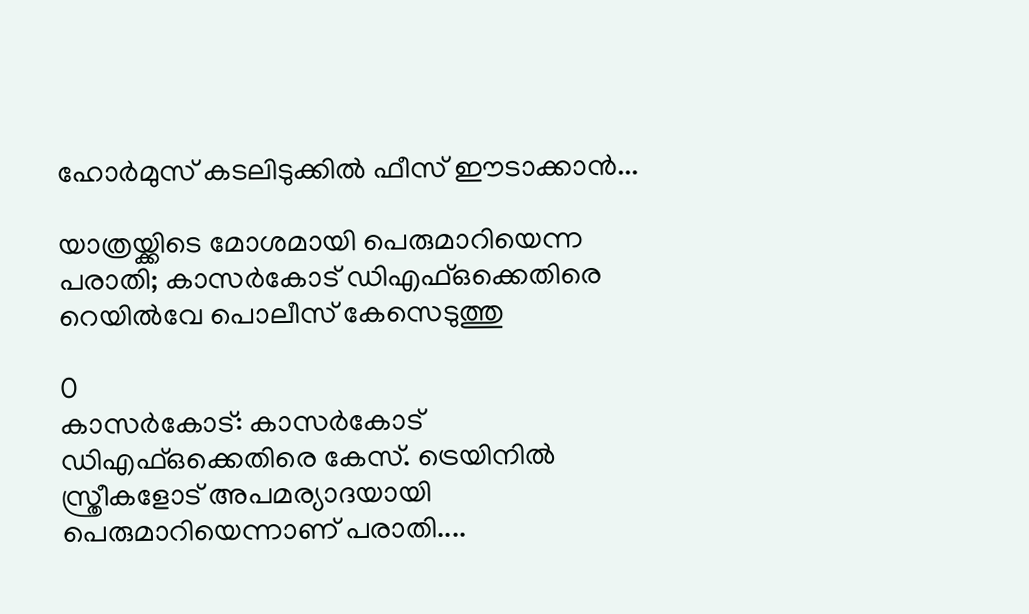ഹോർമുസ് കടലിടുക്കിൽ ഫീസ് ഈടാക്കാൻ...

യാത്രയ്ക്കിടെ മോശമായി പെരുമാറിയെന്ന പരാതി; കാസർകോട് ഡിഎഫ്ഒക്കെതിരെ റെയിൽവേ പൊലീസ് കേസെടുത്തു

0
കാസര്‍കോട്: കാസര്‍കോട് ഡിഎഫ്ഒക്കെതിരെ കേസ്. ട്രെയിനില്‍ സ്ത്രീകളോട് അപമര്യാദയായി പെരുമാറിയെന്നാണ് പരാതി....